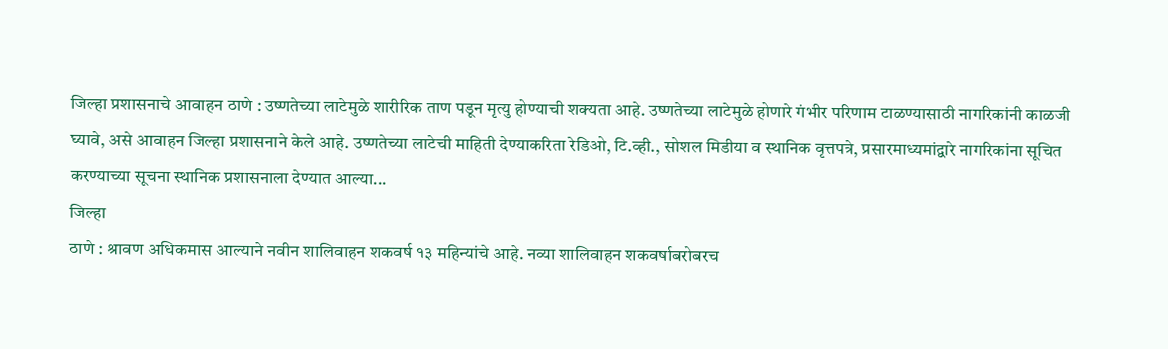जिल्हा प्रशासनाचे आवाहन ठाणे : उष्णतेच्या लाटेमुळे शारीरिक ताण पडून मृत्यु होण्याची शक्यता आहे. उष्णतेच्या लाटेमुळे होणारे गंभीर परिणाम टाळण्यासाठी नागरिकांनी काळजी घ्यावे, असे आवाहन जिल्हा प्रशासनाने केले आहे. उष्णतेच्या लाटेची माहिती देण्याकरिता रेडिओ, टि.व्ही., सोशल मिडीया व स्थानिक वृत्तपत्रे, प्रसारमाध्यमांद्वारे नागरिकांना सूचित करण्याच्या सूचना स्थानिक प्रशासनाला देण्यात आल्या...
जिल्हा
ठाणे : श्रावण अधिकमास आल्याने नवीन शालिवाहन शकवर्ष १३ महिन्यांचे आहे. नव्या शालिवाहन शकवर्षाबरोबरच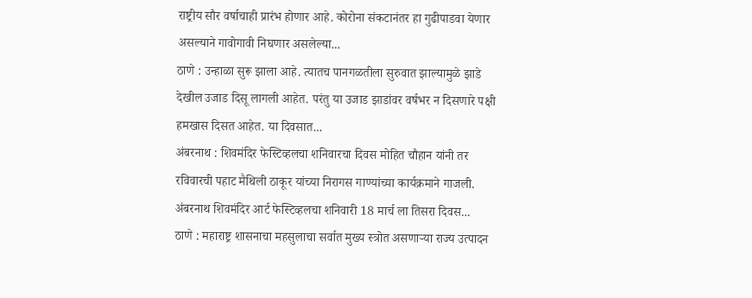राष्ट्रीय सौर वर्षाचाही प्रारंभ होणार आहे. कोरोना संकटानंतर हा गुढीपाडवा येणार असल्याने गावोगावी निघणार असलेल्या...
ठाणे : उन्हाळा सुरू झाला आहे. त्यातच पानगळतीला सुरुवात झाल्यामुळे झाडे देखील उजाड दिसू लागली आहेत. परंतु या उजाड झाडांवर वर्षभर न दिसणारे पक्षी हमखास दिसत आहेत. या दिवसात...
अंबरनाथ : शिवमंदिर फेस्टिव्हलचा शनिवारचा दिवस मोहित चौहान यांनी तर रविवारची पहाट मैथिली ठाकूर यांच्या निरागस गाण्यांच्या कार्यक्रमाने गाजली. अंबरनाथ शिवमंदिर आर्ट फेस्टिव्हलचा शनिवारी 18 मार्च ला तिसरा दिवस...
ठाणे : महाराष्ट्र शासनाचा महसुलाचा सर्वात मुख्य स्त्रोत असणाऱ्या राज्य उत्पादन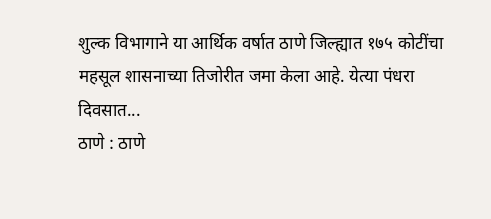शुल्क विभागाने या आर्थिक वर्षात ठाणे जिल्ह्यात १७५ कोटींचा महसूल शासनाच्या तिजोरीत जमा केला आहे. येत्या पंधरा दिवसात...
ठाणे : ठाणे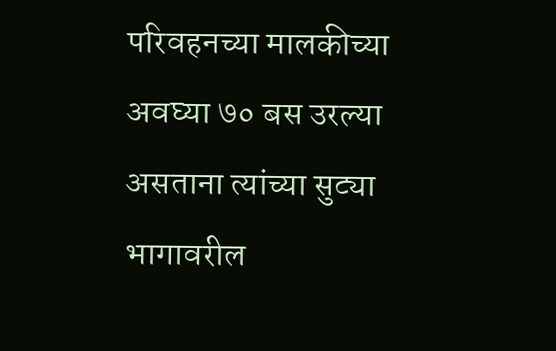परिवहनच्या मालकीच्या अवघ्या ७० बस उरल्या असताना त्यांच्या सुट्या भागावरील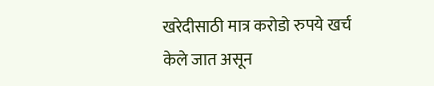खरेदीसाठी मात्र करोडो रुपये खर्च केले जात असून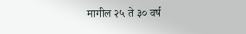मागील २५ ते ३० वर्ष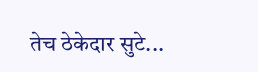तेच ठेकेदार सुटे...